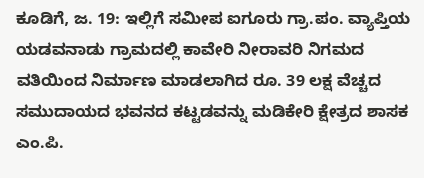ಕೂಡಿಗೆ, ಜ. 19: ಇಲ್ಲಿಗೆ ಸಮೀಪ ಐಗೂರು ಗ್ರಾ.ಪಂ. ವ್ಯಾಪ್ತಿಯ ಯಡವನಾಡು ಗ್ರಾಮದಲ್ಲಿ ಕಾವೇರಿ ನೀರಾವರಿ ನಿಗಮದ ವತಿಯಿಂದ ನಿರ್ಮಾಣ ಮಾಡಲಾಗಿದ ರೂ. 39 ಲಕ್ಷ ವೆಚ್ಚದ ಸಮುದಾಯದ ಭವನದ ಕಟ್ಟಡವನ್ನು ಮಡಿಕೇರಿ ಕ್ಷೇತ್ರದ ಶಾಸಕ ಎಂ.ಪಿ.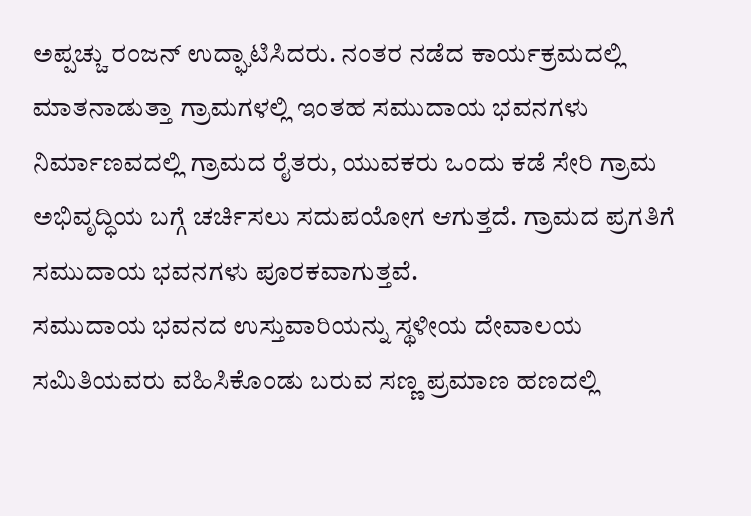ಅಪ್ಪಚ್ಚು ರಂಜನ್ ಉದ್ಘಾಟಿಸಿದರು. ನಂತರ ನಡೆದ ಕಾರ್ಯಕ್ರಮದಲ್ಲಿ ಮಾತನಾಡುತ್ತಾ ಗ್ರಾಮಗಳಲ್ಲಿ ಇಂತಹ ಸಮುದಾಯ ಭವನಗಳು ನಿರ್ಮಾಣವದಲ್ಲಿ ಗ್ರಾಮದ ರೈತರು, ಯುವಕರು ಒಂದು ಕಡೆ ಸೇರಿ ಗ್ರಾಮ ಅಭಿವೃದ್ಧಿಯ ಬಗ್ಗೆ ಚರ್ಚಿಸಲು ಸದುಪಯೋಗ ಆಗುತ್ತದೆ. ಗ್ರಾಮದ ಪ್ರಗತಿಗೆ ಸಮುದಾಯ ಭವನಗಳು ಪೂರಕವಾಗುತ್ತವೆ.
ಸಮುದಾಯ ಭವನದ ಉಸ್ತುವಾರಿಯನ್ನು ಸ್ಥಳೀಯ ದೇವಾಲಯ ಸಮಿತಿಯವರು ವಹಿಸಿಕೊಂಡು ಬರುವ ಸಣ್ಣ ಪ್ರಮಾಣ ಹಣದಲ್ಲಿ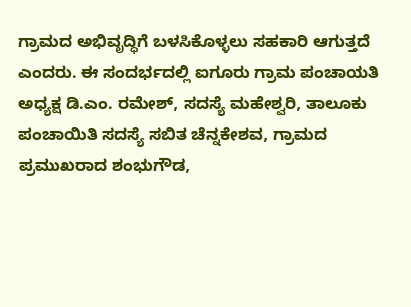ಗ್ರಾಮದ ಅಭಿವೃದ್ಧಿಗೆ ಬಳಸಿಕೊಳ್ಳಲು ಸಹಕಾರಿ ಆಗುತ್ತದೆ ಎಂದರು. ಈ ಸಂದರ್ಭದಲ್ಲಿ ಐಗೂರು ಗ್ರಾಮ ಪಂಚಾಯತಿ ಅಧ್ಯಕ್ಷ ಡಿ.ಎಂ. ರಮೇಶ್, ಸದಸ್ಯೆ ಮಹೇಶ್ವರಿ, ತಾಲೂಕು ಪಂಚಾಯಿತಿ ಸದಸ್ಯೆ ಸಬಿತ ಚೆನ್ನಕೇಶವ, ಗ್ರಾಮದ ಪ್ರಮುಖರಾದ ಶಂಭುಗೌಡ,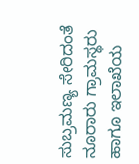ಸುಬ್ರಮಣ್ಯ ಸೇರಿದಂತೆ ನೂರಾರು ಗ್ರಾಮಸ್ಥರು ಹಾಗೂ ಇಲಾಖೆಯ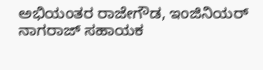ಅಭಿಯಂತರ ರಾಜೇಗೌಡ, ಇಂಜಿನಿಯರ್ ನಾಗರಾಜ್ ಸಹಾಯಕ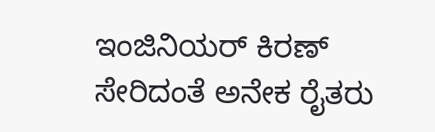ಇಂಜಿನಿಯರ್ ಕಿರಣ್ ಸೇರಿದಂತೆ ಅನೇಕ ರೈತರು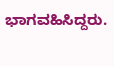ಭಾಗವಹಿಸಿದ್ದರು.